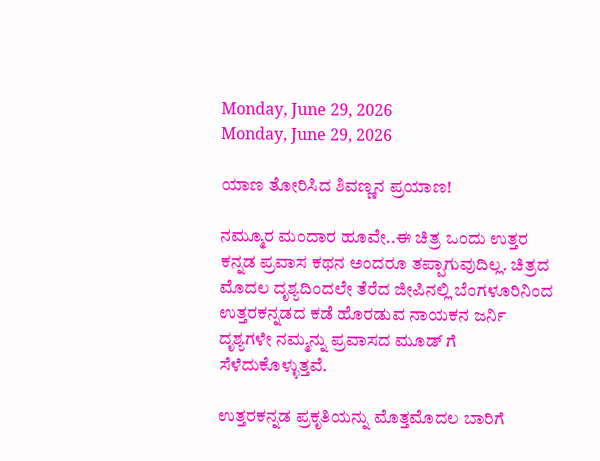Monday, June 29, 2026
Monday, June 29, 2026

ಯಾಣ ತೋರಿಸಿದ ಶಿವಣ್ಣನ ಪ್ರಯಾಣ!

ನಮ್ಮೂರ ಮಂದಾರ ಹೂವೇ..ಈ ಚಿತ್ರ ಒಂದು ಉತ್ತರ ಕನ್ನಡ ಪ್ರವಾಸ ಕಥನ ಅಂದರೂ ತಪ್ಪಾಗುವುದಿಲ್ಲ. ಚಿತ್ರದ ಮೊದಲ ದೃಶ್ಯದಿಂದಲೇ ತೆರೆದ ಜೀಪಿನಲ್ಲಿ ಬೆಂಗಳೂರಿನಿಂದ ಉತ್ತರಕನ್ನಡದ ಕಡೆ ಹೊರಡುವ ನಾಯಕನ ಜರ್ನಿ ದೃಶ್ಯಗಳೇ ನಮ್ಮನ್ನು ಪ್ರವಾಸದ ಮೂಡ್ ಗೆ ಸೆಳೆದುಕೊಳ್ಳುತ್ತವೆ.

ಉತ್ತರಕನ್ನಡ ಪ್ರಕೃತಿಯನ್ನು ಮೊತ್ತಮೊದಲ ಬಾರಿಗೆ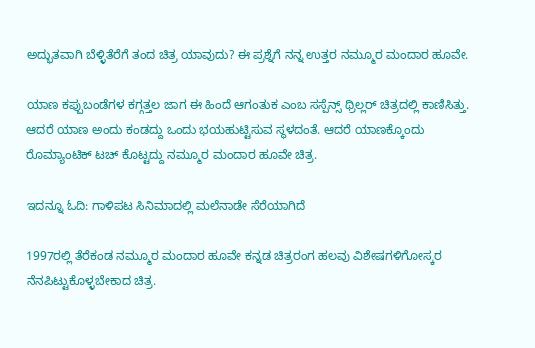ಅದ್ಭುತವಾಗಿ ಬೆಳ್ಳಿತೆರೆಗೆ ತಂದ ಚಿತ್ರ ಯಾವುದು? ಈ ಪ್ರಶ್ನೆಗೆ ನನ್ನ ಉತ್ತರ ನಮ್ಮೂರ ಮಂದಾರ ಹೂವೇ.

ಯಾಣ ಕಪ್ಪುಬಂಡೆಗಳ ಕಗ್ಗತ್ತಲ ಜಾಗ ಈ ಹಿಂದೆ ಆಗಂತುಕ ಎಂಬ ಸಸ್ಪೆನ್ಸ್ ಥ್ರಿಲ್ಲರ್ ಚಿತ್ರದಲ್ಲಿ ಕಾಣಿಸಿತ್ತು. ಆದರೆ ಯಾಣ ಅಂದು ಕಂಡದ್ದು ಒಂದು ಭಯಹುಟ್ಟಿಸುವ ಸ್ಥಳದಂತೆ. ಆದರೆ ಯಾಣಕ್ಕೊಂದು ರೊಮ್ಯಾಂಟಿಕ್ ಟಚ್ ಕೊಟ್ಟದ್ದು ನಮ್ಮೂರ ಮಂದಾರ ಹೂವೇ ಚಿತ್ರ.

ಇದನ್ನೂ ಓದಿ: ಗಾಳಿಪಟ ಸಿನಿಮಾದಲ್ಲಿ ಮಲೆನಾಡೇ ಸೆರೆಯಾಗಿದೆ

1997ರಲ್ಲಿ ತೆರೆಕಂಡ ನಮ್ಮೂರ ಮಂದಾರ ಹೂವೇ ಕನ್ನಡ ಚಿತ್ರರಂಗ ಹಲವು ವಿಶೇಷಗಳಿಗೋಸ್ಕರ ನೆನಪಿಟ್ಟುಕೊಳ್ಳಬೇಕಾದ ಚಿತ್ರ.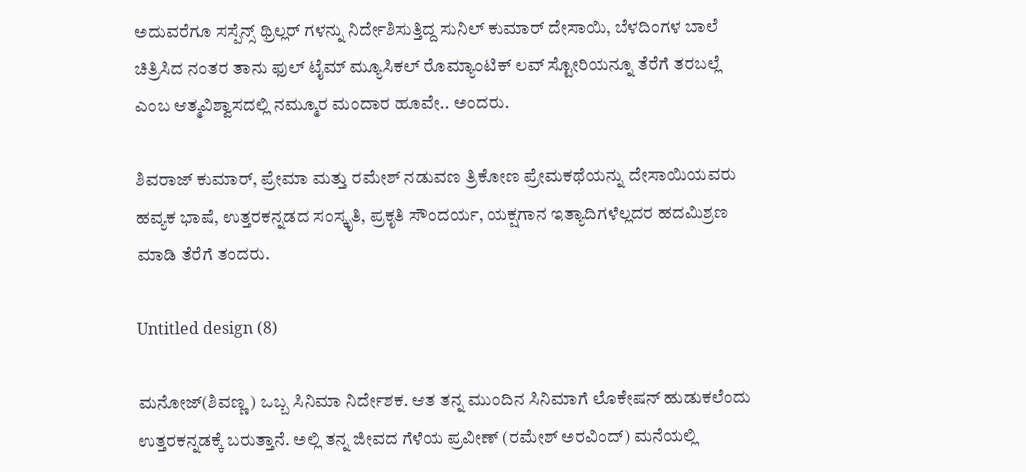ಅದುವರೆಗೂ ಸಸ್ಪೆನ್ಸ್ ಥ್ರಿಲ್ಲರ್ ಗಳನ್ನು ನಿರ್ದೇಶಿಸುತ್ತಿದ್ದ ಸುನಿಲ್ ಕುಮಾರ್ ದೇಸಾಯಿ, ಬೆಳದಿಂಗಳ ಬಾಲೆ ಚಿತ್ರಿಸಿದ ನಂತರ ತಾನು ಫುಲ್ ಟೈಮ್ ಮ್ಯೂಸಿಕಲ್ ರೊಮ್ಯಾಂಟಿಕ್ ಲವ್ ಸ್ಟೋರಿಯನ್ನೂ ತೆರೆಗೆ ತರಬಲ್ಲೆ ಎಂಬ ಆತ್ಮವಿಶ್ವಾಸದಲ್ಲಿ ನಮ್ಮೂರ ಮಂದಾರ ಹೂವೇ.. ಅಂದರು.

ಶಿವರಾಜ್ ಕುಮಾರ್, ಪ್ರೇಮಾ ಮತ್ತು ರಮೇಶ್ ನಡುವಣ ತ್ರಿಕೋಣ ಪ್ರೇಮಕಥೆಯನ್ನು ದೇಸಾಯಿಯವರು ಹವ್ಯಕ ಭಾಷೆ, ಉತ್ತರಕನ್ನಡದ ಸಂಸ್ಕೃತಿ, ಪ್ರಕೃತಿ ಸೌಂದರ್ಯ, ಯಕ್ಷಗಾನ ಇತ್ಯಾದಿಗಳೆಲ್ಲದರ ಹದಮಿಶ್ರಣ ಮಾಡಿ ತೆರೆಗೆ ತಂದರು.

Untitled design (8)

ಮನೋಜ್(ಶಿವಣ್ಣ) ಒಬ್ಬ ಸಿನಿಮಾ ನಿರ್ದೇಶಕ. ಆತ ತನ್ನ ಮುಂದಿನ ಸಿನಿಮಾಗೆ ಲೊಕೇಷನ್ ಹುಡುಕಲೆಂದು ಉತ್ತರಕನ್ನಡಕ್ಕೆ ಬರುತ್ತಾನೆ. ಅಲ್ಲಿ ತನ್ನ ಜೀವದ ಗೆಳೆಯ ಪ್ರವೀಣ್ (ರಮೇಶ್ ಅರವಿಂದ್) ಮನೆಯಲ್ಲಿ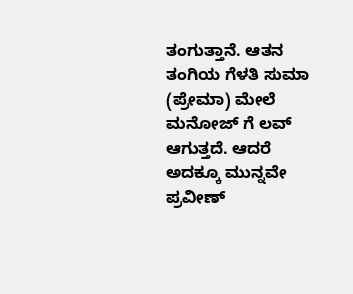ತಂಗುತ್ತಾನೆ. ಆತನ ತಂಗಿಯ ಗೆಳತಿ ಸುಮಾ (ಪ್ರೇಮಾ) ಮೇಲೆ ಮನೋಜ್ ಗೆ ಲವ್ ಆಗುತ್ತದೆ. ಆದರೆ ಅದಕ್ಕೂ ಮುನ್ನವೇ ಪ್ರವೀಣ್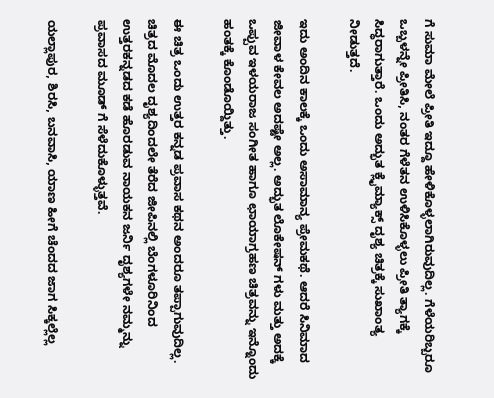ಗೆ ಸುಮಾ ಮೇಲೆ ಪ್ರೀತಿ ಇದ್ದೂ ಹೇಳಿಕೊಳ್ಳಲಾಗಿರುವುದಿಲ್ಲ. ಗೆಳೆಯರಿಬ್ಬರೂ ಒಬ್ಬಳನ್ನೇ ಪ್ರೀತಿಸಿ, ನಂತರ ಗೆಳೆತನ ಉಳಿಸಿಕೊಳ್ಳಲು ಪ್ರೀತಿ ತ್ಯಾಗಕ್ಕೆ ಸಿದ್ಧರಾಗುತ್ತಾರೆ. ಒಂದು ಅದ್ಭುತ ಕ್ಲೈಮ್ಯಾಕ್ಸ್ ದೃಶ್ಯ ಚಿತ್ರಕ್ಕೆ ಸುಖಾಂತ್ಯ ನೀಡುತ್ತದೆ.

ಇದು ಅಂದಿನ ಕಾಲಕ್ಕೆ ಒಂದು ಅಸಾಮಾನ್ಯ ಪ್ರೇಮಕಥೆ. ಆದರೆ ಸಿನಿಮಾದ ಜೀವಾಳ ಕೇವಲ ಅದಷ್ಟೇ ಅಲ್ಲ. ಅದ್ಭುತ ಲೊಕೇಷನ್ ಗಳು ಮತ್ತು ಅದಕ್ಕೆ ಒಪ್ಪುವ ಇಳಯರಾಜ ಸಂಗೀತ ಹಾಗೂ ಛಾಯಾಗ್ರಹಣ ಚಿತ್ರವನ್ನು ಇನ್ನೊಂದು ಹಂತಕ್ಕೆ ಕೊಂಡೊಯ್ದಿತ್ತು.

ಈ ಚಿತ್ರ ಒಂದು ಉತ್ತರ ಕನ್ನಡ ಪ್ರವಾಸ ಕಥನ ಅಂದರೂ ತಪ್ಪಾಗುವುದಿಲ್ಲ. ಚಿತ್ರದ ಮೊದಲ ದೃಶ್ಯದಿಂದಲೇ ತೆರೆದ ಜೀಪಿನಲ್ಲಿ ಬೆಂಗಳೂರಿನಿಂದ ಉತ್ತರಕನ್ನಡದ ಕಡೆ ಹೊರಡುವ ನಾಯಕನ ಜರ್ನಿ ದೃಶ್ಯಗಳೇ ನಮ್ಮನ್ನು ಪ್ರವಾಸದ ಮೂಡ್ ಗೆ ಸೆಳೆದುಕೊಳ್ಳುತ್ತವೆ.

ಯಲ್ಲಾಪುರ, ಶಿರಸಿ, ಬನವಾಸಿ, ಯಾಣ ಹೀಗೆ ಚೆಂದದ ಜಾಗ ಸಿಕ್ಕಲ್ಲೆಲ್ಲ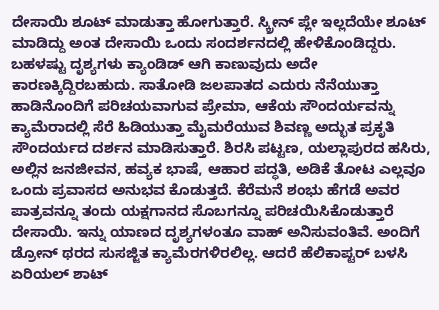ದೇಸಾಯಿ ಶೂಟ್ ಮಾಡುತ್ತಾ ಹೋಗುತ್ತಾರೆ. ಸ್ಕ್ರೀನ್ ಪ್ಲೇ ಇಲ್ಲದೆಯೇ ಶೂಟ್ ಮಾಡಿದ್ದು ಅಂತ ದೇಸಾಯಿ ಒಂದು ಸಂದರ್ಶನದಲ್ಲಿ ಹೇಳಿಕೊಂಡಿದ್ದರು. ಬಹಳಷ್ಟು ದೃಶ್ಯಗಳು ಕ್ಯಾಂಡಿಡ್ ಆಗಿ ಕಾಣುವುದು ಅದೇ ಕಾರಣಕ್ಕಿದ್ದಿರಬಹುದು. ಸಾತೋಡಿ ಜಲಪಾತದ ಎದುರು ನೆನೆಯುತ್ತಾ ಹಾಡಿನೊಂದಿಗೆ ಪರಿಚಯವಾಗುವ ಪ್ರೇಮಾ, ಆಕೆಯ ಸೌಂದರ್ಯವನ್ನು ಕ್ಯಾಮೆರಾದಲ್ಲಿ ಸೆರೆ ಹಿಡಿಯುತ್ತಾ ಮೈಮರೆಯುವ ಶಿವಣ್ಣ ಅದ್ಭುತ ಪ್ರಕೃತಿ ಸೌಂದರ್ಯದ ದರ್ಶನ ಮಾಡಿಸುತ್ತಾರೆ. ಶಿರಸಿ ಪಟ್ಟಣ, ಯಲ್ಲಾಪುರದ ಹಸಿರು, ಅಲ್ಲಿನ ಜನಜೀವನ, ಹವ್ಯಕ ಭಾಷೆ, ಆಹಾರ ಪದ್ಧತಿ, ಅಡಿಕೆ ತೋಟ ಎಲ್ಲವೂ ಒಂದು ಪ್ರವಾಸದ ಅನುಭವ ಕೊಡುತ್ತದೆ. ಕೆರೆಮನೆ ಶಂಭು ಹೆಗಡೆ ಅವರ ಪಾತ್ರವನ್ನೂ ತಂದು ಯಕ್ಷಗಾನದ ಸೊಬಗನ್ನೂ ಪರಿಚಯಿಸಿಕೊಡುತ್ತಾರೆ ದೇಸಾಯಿ. ಇನ್ನು ಯಾಣದ ದೃಶ್ಯಗಳಂತೂ ವಾಹ್ ಅನಿಸುವಂತಿವೆ. ಅಂದಿಗೆ ಡ್ರೋನ್ ಥರದ ಸುಸಜ್ಜಿತ ಕ್ಯಾಮೆರಗಳಿರಲಿಲ್ಲ. ಆದರೆ ಹೆಲಿಕಾಪ್ಟರ್ ಬಳಸಿ ಏರಿಯಲ್ ಶಾಟ್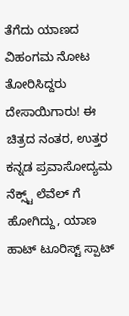ತೆಗೆದು ಯಾಣದ ವಿಹಂಗಮ ನೋಟ ತೋರಿಸಿದ್ದರು ದೇಸಾಯಿಗಾರು! ಈ ಚಿತ್ರದ ನಂತರ, ಉತ್ತರ ಕನ್ನಡ ಪ್ರವಾಸೋದ್ಯಮ ನೆಕ್ಸ್ಟ್ ಲೆವೆಲ್ ಗೆ ಹೋಗಿದ್ದು, ಯಾಣ ಹಾಟ್ ಟೂರಿಸ್ಟ್ ಸ್ಪಾಟ್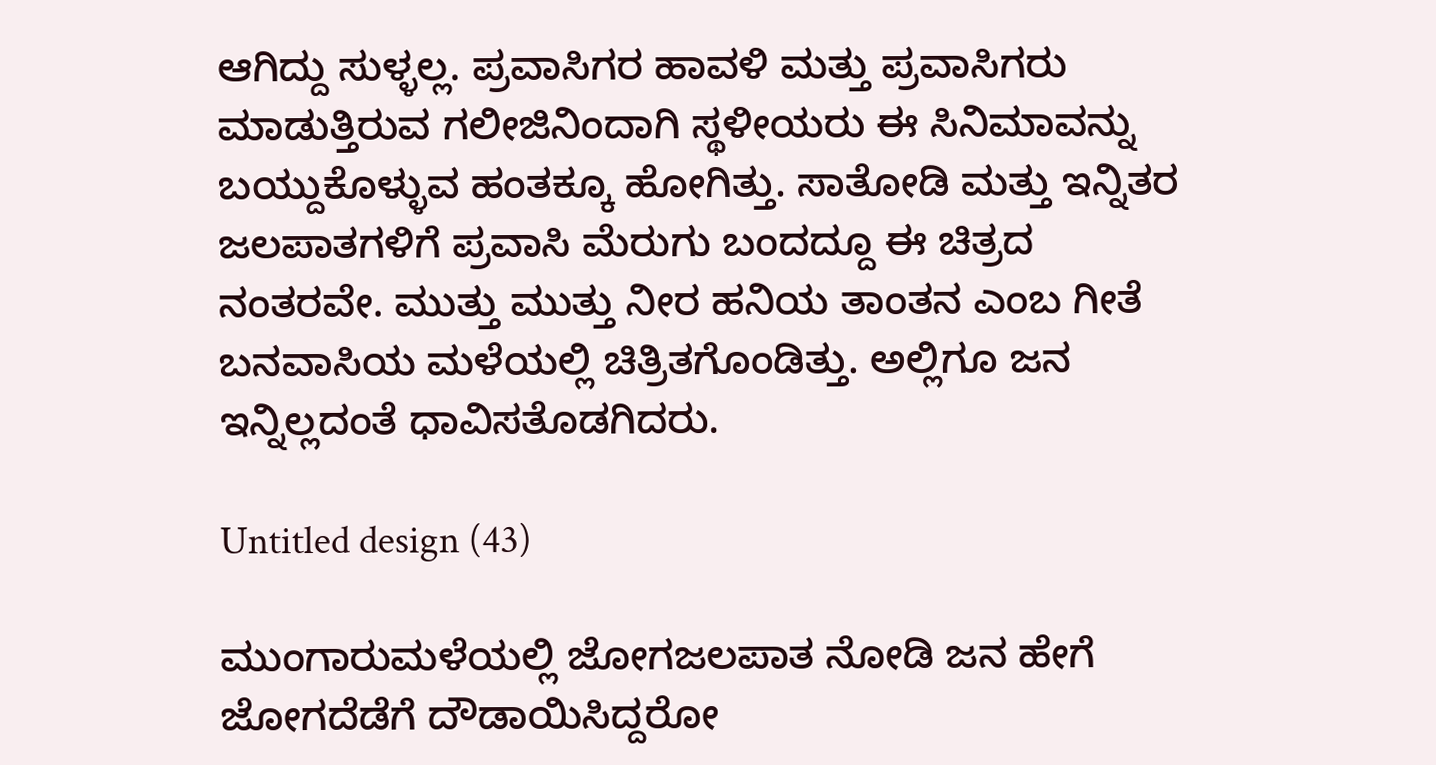ಆಗಿದ್ದು ಸುಳ್ಳಲ್ಲ. ಪ್ರವಾಸಿಗರ ಹಾವಳಿ ಮತ್ತು ಪ್ರವಾಸಿಗರು ಮಾಡುತ್ತಿರುವ ಗಲೀಜಿನಿಂದಾಗಿ ಸ್ಥಳೀಯರು ಈ ಸಿನಿಮಾವನ್ನು ಬಯ್ದುಕೊಳ್ಳುವ ಹಂತಕ್ಕೂ ಹೋಗಿತ್ತು. ಸಾತೋಡಿ ಮತ್ತು ಇನ್ನಿತರ ಜಲಪಾತಗಳಿಗೆ ಪ್ರವಾಸಿ ಮೆರುಗು ಬಂದದ್ದೂ ಈ ಚಿತ್ರದ ನಂತರವೇ. ಮುತ್ತು ಮುತ್ತು ನೀರ ಹನಿಯ ತಾಂತನ ಎಂಬ ಗೀತೆ ಬನವಾಸಿಯ ಮಳೆಯಲ್ಲಿ ಚಿತ್ರಿತಗೊಂಡಿತ್ತು. ಅಲ್ಲಿಗೂ ಜನ ಇನ್ನಿಲ್ಲದಂತೆ ಧಾವಿಸತೊಡಗಿದರು.

Untitled design (43)

ಮುಂಗಾರುಮಳೆಯಲ್ಲಿ ಜೋಗಜಲಪಾತ ನೋಡಿ ಜನ ಹೇಗೆ ಜೋಗದೆಡೆಗೆ ದೌಡಾಯಿಸಿದ್ದರೋ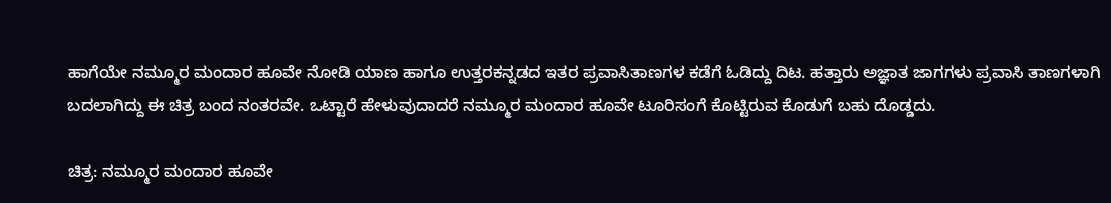ಹಾಗೆಯೇ ನಮ್ಮೂರ ಮಂದಾರ ಹೂವೇ ನೋಡಿ ಯಾಣ ಹಾಗೂ ಉತ್ತರಕನ್ನಡದ ಇತರ ಪ್ರವಾಸಿತಾಣಗಳ ಕಡೆಗೆ ಓಡಿದ್ದು ದಿಟ. ಹತ್ತಾರು ಅಜ್ಞಾತ ಜಾಗಗಳು ಪ್ರವಾಸಿ ತಾಣಗಳಾಗಿ ಬದಲಾಗಿದ್ದು ಈ ಚಿತ್ರ ಬಂದ ನಂತರವೇ. ಒಟ್ಟಾರೆ ಹೇಳುವುದಾದರೆ ನಮ್ಮೂರ ಮಂದಾರ ಹೂವೇ ಟೂರಿಸಂಗೆ ಕೊಟ್ಟಿರುವ ಕೊಡುಗೆ ಬಹು ದೊಡ್ಡದು.

ಚಿತ್ರ: ನಮ್ಮೂರ ಮಂದಾರ ಹೂವೇ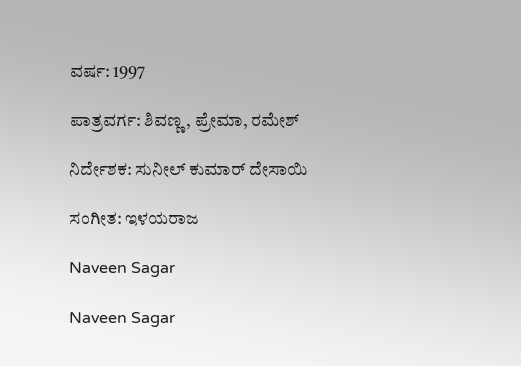ವರ್ಷ: 1997

ಪಾತ್ರವರ್ಗ: ಶಿವಣ್ಣ, ಪ್ರೇಮಾ, ರಮೇಶ್

ನಿರ್ದೇಶಕ: ಸುನೀಲ್ ಕುಮಾರ್ ದೇಸಾಯಿ

ಸಂಗೀತ: ಇಳಯರಾಜ

Naveen Sagar

Naveen Sagar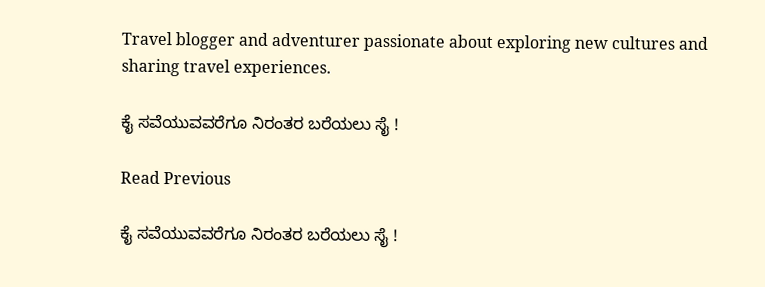Travel blogger and adventurer passionate about exploring new cultures and sharing travel experiences.

ಕೈ ಸವೆಯುವವರೆಗೂ ನಿರಂತರ ಬರೆಯಲು ಸೈ !

Read Previous

ಕೈ ಸವೆಯುವವರೆಗೂ ನಿರಂತರ ಬರೆಯಲು ಸೈ !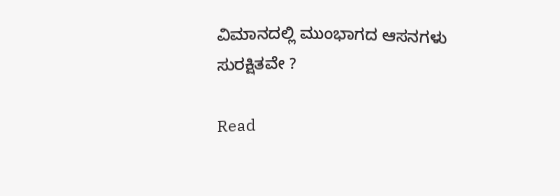ವಿಮಾನದಲ್ಲಿ ಮುಂಭಾಗದ ಆಸನಗಳು ಸುರಕ್ಷಿತವೇ ?

Read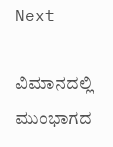Next

ವಿಮಾನದಲ್ಲಿ ಮುಂಭಾಗದ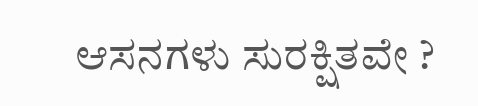ಆಸನಗಳು ಸುರಕ್ಷಿತವೇ ?